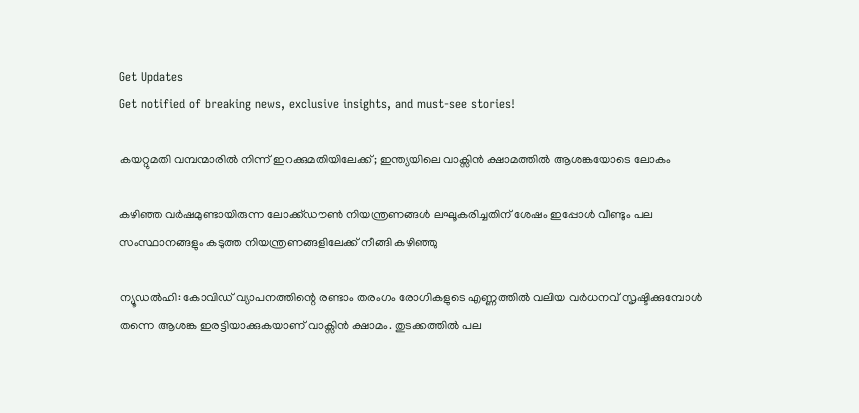Get Updates
Get notified of breaking news, exclusive insights, and must-see stories!

കയറ്റുമതി വമ്പന്മാരിൽ നിന്ന് ഇറക്കുമതിയിലേക്ക്; ഇന്ത്യയിലെ വാക്സിൻ ക്ഷാമത്തിൽ ആശങ്കയോടെ ലോകം

കഴിഞ്ഞ വർഷമുണ്ടായിരുന്ന ലോക്ക്ഡൗൺ നിയന്ത്രണങ്ങൾ ലഘൂകരിച്ചതിന് ശേഷം ഇപ്പോൾ വീണ്ടും പല സംസ്ഥാനങ്ങളും കടുത്ത നിയന്ത്രണങ്ങളിലേക്ക് നീങ്ങി കഴിഞ്ഞു

ന്യൂഡൽഹി: കോവിഡ് വ്യാപനത്തിന്റെ രണ്ടാം തരംഗം രോഗികളുടെ എണ്ണത്തിൽ വലിയ വർധനവ് സൃഷ്ടിക്കുമ്പോൾ തന്നെ ആശങ്ക ഇരട്ടിയാക്കുകയാണ് വാക്സിൻ ക്ഷാമം. തുടക്കത്തിൽ പല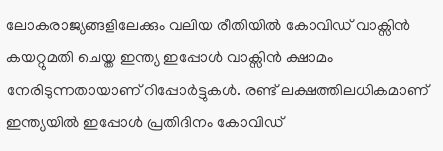ലോകരാജ്യങ്ങളിലേക്കും വലിയ രീതിയിൽ കോവിഡ് വാക്സിൻ കയറ്റുമതി ചെയ്ത ഇന്ത്യ ഇപ്പോൾ വാക്സിൻ ക്ഷാമം നേരിടുന്നതായാണ് റിപ്പോർട്ടുകൾ. രണ്ട് ലക്ഷത്തിലധികമാണ് ഇന്ത്യയിൽ ഇപ്പോൾ പ്രതിദിനം കോവിഡ്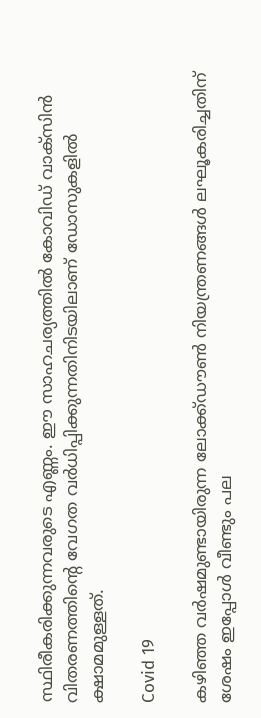സ്ഥിരീകരിക്കുന്നവരുടെ എണ്ണം. ഈ സാഹചര്യത്തിൽ കോവിഡ് വാക്സിൻ വിതരണത്തിന്റെ വേഗത വർധിപ്പിക്കുന്നതിനിടയിലാണ് ഡോസുകളിൽ ക്ഷാമമുള്ളത്.

Covid 19

കഴിഞ്ഞ വർഷമുണ്ടായിരുന്ന ലോക്ക്ഡൗൺ നിയന്ത്രണങ്ങൾ ലഘൂകരിച്ചതിന് ശേഷം ഇപ്പോൾ വീണ്ടും പല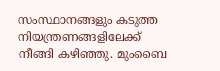സംസ്ഥാനങ്ങളും കടുത്ത നിയന്ത്രണങ്ങളിലേക്ക് നീങ്ങി കഴിഞ്ഞു. മുംബൈ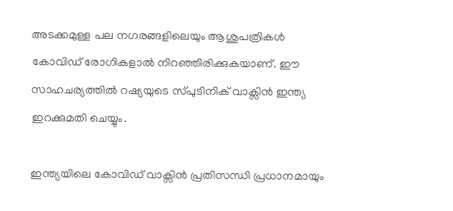അടക്കമുള്ള പല നഗരങ്ങളിലെയും ആശുപത്രികൾ കോവിഡ് രോഗികളാൽ നിറഞ്ഞിരിക്കുകയാണ്. ഈ സാഹചര്യത്തിൽ റഷ്യയുടെ സ്പുടിനിക് വാക്സിൻ ഇന്ത്യ ഇറക്കുമതി ചെയ്യും.

ഇന്ത്യയിലെ കോവിഡ് വാക്സിൻ പ്രതിസന്ധി പ്രധാനമായും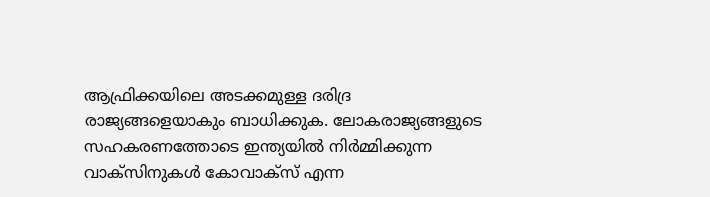ആഫ്രിക്കയിലെ അടക്കമുള്ള ദരിദ്ര രാജ്യങ്ങളെയാകും ബാധിക്കുക. ലോകരാജ്യങ്ങളുടെ സഹകരണത്തോടെ ഇന്ത്യയിൽ നിർമ്മിക്കുന്ന വാക്സിനുകൾ കോവാക്സ് എന്ന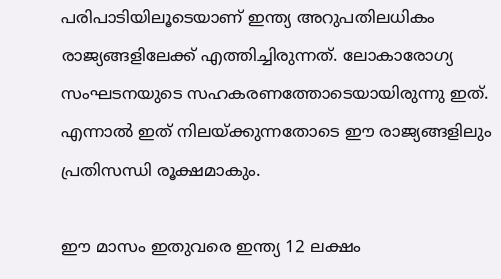പരിപാടിയിലൂടെയാണ് ഇന്ത്യ അറുപതിലധികം രാജ്യങ്ങളിലേക്ക് എത്തിച്ചിരുന്നത്. ലോകാരോഗ്യ സംഘടനയുടെ സഹകരണത്തോടെയായിരുന്നു ഇത്. എന്നാൽ ഇത് നിലയ്ക്കുന്നതോടെ ഈ രാജ്യങ്ങളിലും പ്രതിസന്ധി രൂക്ഷമാകും.

ഈ മാസം ഇതുവരെ ഇന്ത്യ 12 ലക്ഷം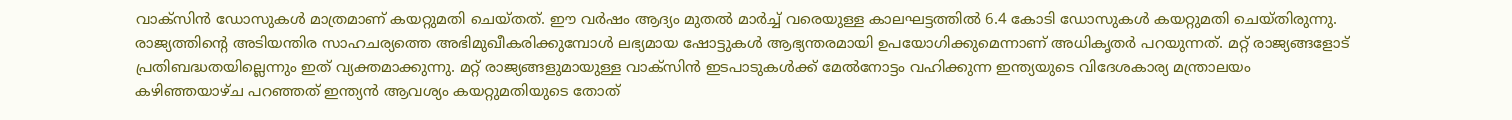വാക്സിൻ ഡോസുകൾ മാത്രമാണ് കയറ്റുമതി ചെയ്തത്. ഈ വർഷം ആദ്യം മുതൽ മാർച്ച് വരെയുള്ള കാലഘട്ടത്തിൽ 6.4 കോടി ഡോസുകൾ കയറ്റുമതി ചെയ്തിരുന്നു. രാജ്യത്തിന്റെ അടിയന്തിര സാഹചര്യത്തെ അഭിമുഖീകരിക്കുമ്പോൾ ലഭ്യമായ ഷോട്ടുകൾ ആഭ്യന്തരമായി ഉപയോഗിക്കുമെന്നാണ് അധികൃതർ പറയുന്നത്. മറ്റ് രാജ്യങ്ങളോട് പ്രതിബദ്ധതയില്ലെന്നും ഇത് വ്യക്തമാക്കുന്നു. മറ്റ് രാജ്യങ്ങളുമായുള്ള വാക്സിൻ ഇടപാടുകൾക്ക് മേൽനോട്ടം വഹിക്കുന്ന ഇന്ത്യയുടെ വിദേശകാര്യ മന്ത്രാലയം കഴിഞ്ഞയാഴ്ച പറഞ്ഞത് ഇന്ത്യൻ ആവശ്യം കയറ്റുമതിയുടെ തോത്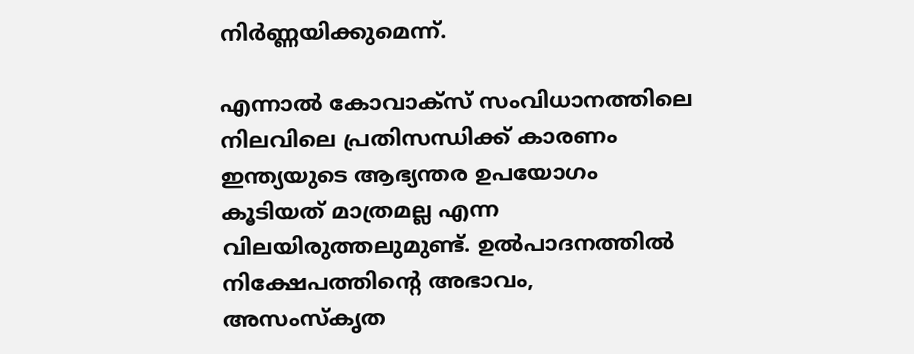നിർണ്ണയിക്കുമെന്ന്.

എന്നാൽ കോവാക്സ് സംവിധാനത്തിലെ നിലവിലെ പ്രതിസന്ധിക്ക് കാരണം ഇന്ത്യയുടെ ആഭ്യന്തര ഉപയോഗം കൂടിയത് മാത്രമല്ല എന്ന വിലയിരുത്തലുമുണ്ട്. ഉൽപാദനത്തിൽ നിക്ഷേപത്തിന്റെ അഭാവം, അസംസ്കൃത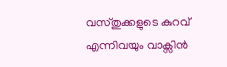വസ്തുക്കളുടെ കുറവ് എന്നിവയും വാക്സിൻ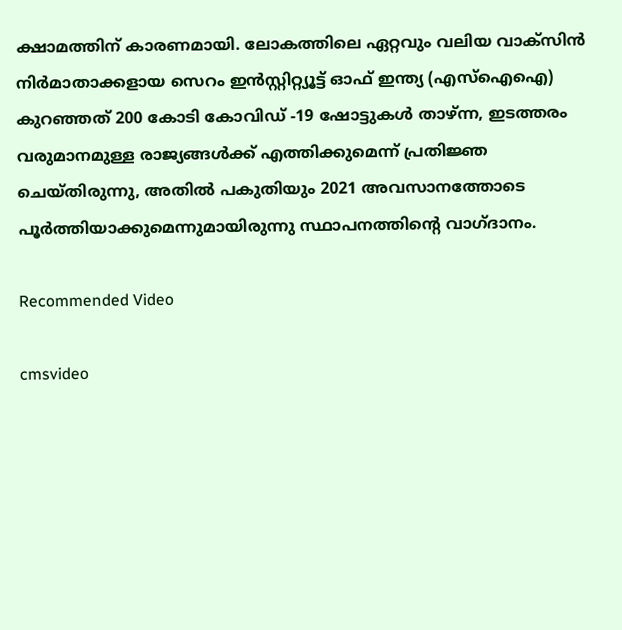ക്ഷാമത്തിന് കാരണമായി. ലോകത്തിലെ ഏറ്റവും വലിയ വാക്സിൻ നിർമാതാക്കളായ സെറം ഇൻസ്റ്റിറ്റ്യൂട്ട് ഓഫ് ഇന്ത്യ (എസ്‌ഐഐ) കുറഞ്ഞത് 200 കോടി കോവിഡ് -19 ഷോട്ടുകൾ താഴ്ന്ന, ഇടത്തരം വരുമാനമുള്ള രാജ്യങ്ങൾക്ക് എത്തിക്കുമെന്ന് പ്രതിജ്ഞ ചെയ്തിരുന്നു, അതിൽ പകുതിയും 2021 അവസാനത്തോടെ പൂർത്തിയാക്കുമെന്നുമായിരുന്നു സ്ഥാപനത്തിന്റെ വാഗ്ദാനം.

Recommended Video

cmsvideo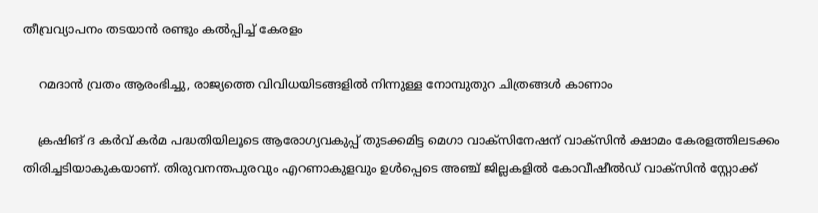തീവ്രവ്യാപനം തടയാന്‍ രണ്ടും കല്‍പ്പിച്ച് കേരളം

    റമദാന്‍ വ്രതം ആരംഭിച്ചു, രാജ്യത്തെ വിവിധയിടങ്ങളില്‍ നിന്നുള്ള നോമ്പുതുറ ചിത്രങ്ങള്‍ കാണാം

    ക്രഷിങ് ദ കര്‍വ് കര്‍മ പദ്ധതിയിലൂടെ ആരോഗ്യവകുപ്പ് തുടക്കമിട്ട മെഗാ വാക്‌സിനേഷന് വാക്‌സിന്‍ ക്ഷാമം കേരളത്തിലടക്കം തിരിച്ചടിയാകുകയാണ്. തിരുവനന്തപുരവും എറണാകുളവും ഉള്‍പ്പെടെ അഞ്ച് ജില്ലകളില്‍ കോവീഷീല്‍ഡ് വാക്‌സിന്‍ സ്റ്റോക്ക്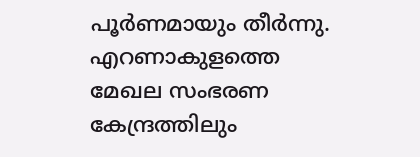പൂര്‍ണമായും തീര്‍ന്നു. എറണാകുളത്തെ മേഖല സംഭരണ കേന്ദ്രത്തിലും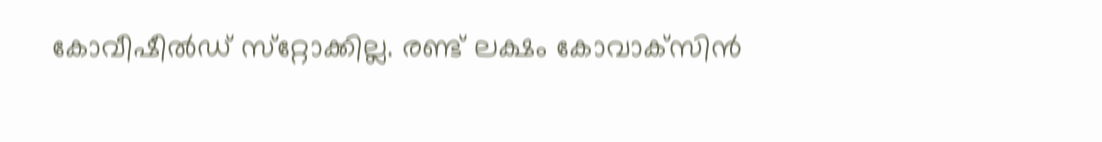കോവീഷീല്‍ഡ് സ്‌റ്റോക്കില്ല. രണ്ട് ലക്ഷം കോവാക്‌സിന്‍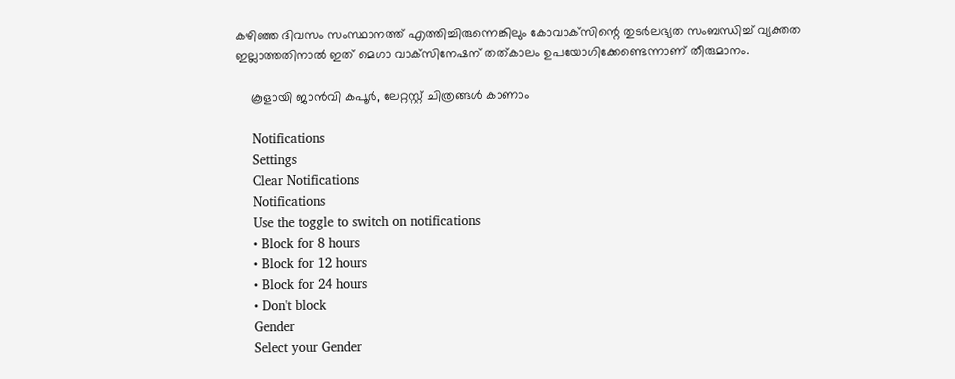കഴിഞ്ഞ ദിവസം സംസ്ഥാനത്ത് എത്തിച്ചിരുന്നെങ്കിലും കോവാക്‌സിന്റെ തുടര്‍ലഭ്യത സംബന്ധിച്ച് വ്യക്തത ഇല്ലാത്തതിനാല്‍ ഇത് മെഗാ വാക്‌സിനേഷന് തത്കാലം ഉപയോഗിക്കേണ്ടെന്നാണ് തീരുമാനം.

    കൂളായി ജാൻവി കപൂർ, ലേറ്റസ്റ്റ് ചിത്രങ്ങൾ കാണാം

    Notifications
    Settings
    Clear Notifications
    Notifications
    Use the toggle to switch on notifications
    • Block for 8 hours
    • Block for 12 hours
    • Block for 24 hours
    • Don't block
    Gender
    Select your Gender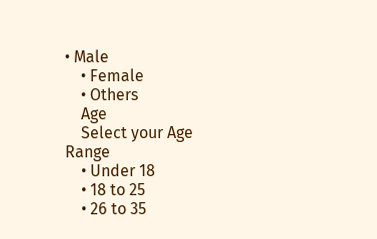• Male
    • Female
    • Others
    Age
    Select your Age Range
    • Under 18
    • 18 to 25
    • 26 to 35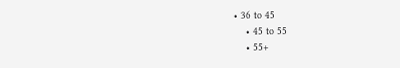• 36 to 45
    • 45 to 55
    • 55+